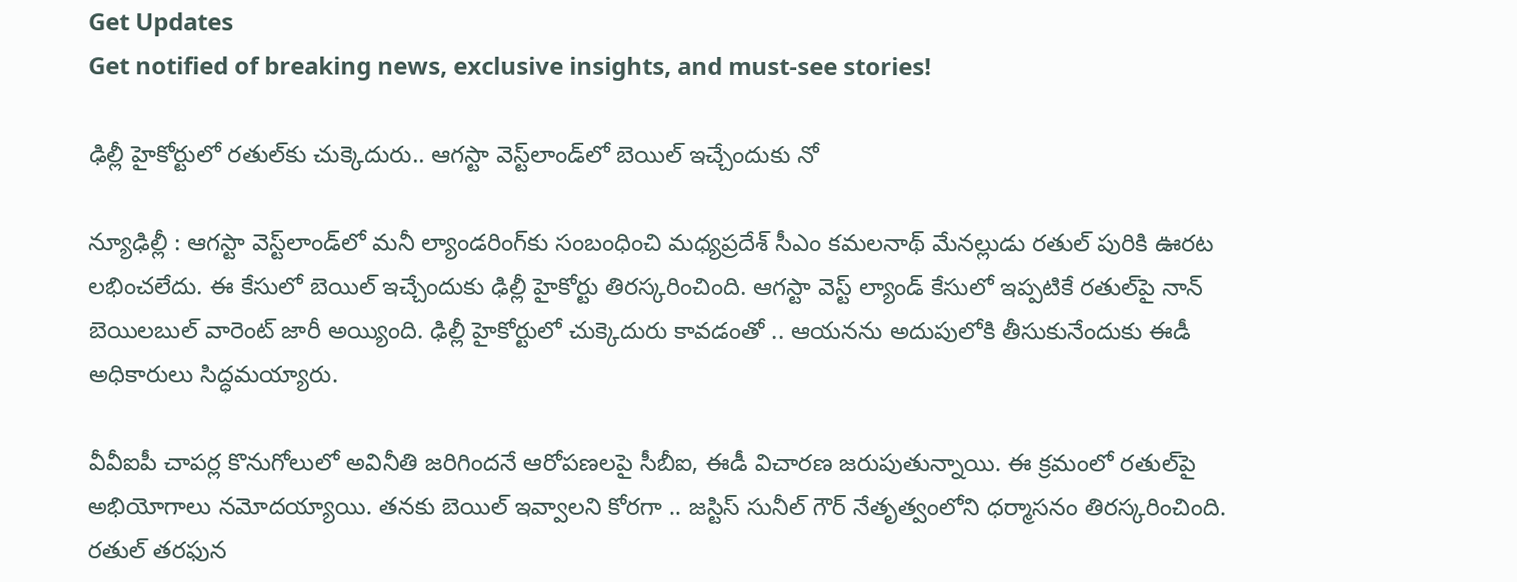Get Updates
Get notified of breaking news, exclusive insights, and must-see stories!

ఢిల్లీ హైకోర్టులో రతుల్‌కు చుక్కెదురు.. ఆగస్టా వెస్ట్‌లాండ్‌లో బెయిల్ ఇచ్చేందుకు నో

న్యూఢిల్లీ : ఆగస్టా వెస్ట్‌లాండ్‌లో మనీ ల్యాండరింగ్‌కు సంబంధించి మధ్యప్రదేశ్ సీఎం కమలనాథ్ మేనల్లుడు రతుల్ పురికి ఊరట లభించలేదు. ఈ కేసులో బెయిల్ ఇచ్చేందుకు ఢిల్లీ హైకోర్టు తిరస్కరించింది. ఆగస్టా వెస్ట్ ల్యాండ్ కేసులో ఇప్పటికే రతుల్‌పై నాన్ బెయిలబుల్ వారెంట్ జారీ అయ్యింది. ఢిల్లీ హైకోర్టులో చుక్కెదురు కావడంతో .. ఆయనను అదుపులోకి తీసుకునేందుకు ఈడీ అధికారులు సిద్ధమయ్యారు.

వీవీఐపీ చాపర్ల కొనుగోలులో అవినీతి జరిగిందనే ఆరోపణలపై సీబీఐ, ఈడీ విచారణ జరుపుతున్నాయి. ఈ క్రమంలో రతుల్‌పై అభియోగాలు నమోదయ్యాయి. తనకు బెయిల్ ఇవ్వాలని కోరగా .. జస్టిస్ సునీల్ గౌర్ నేతృత్వంలోని ధర్మాసనం తిరస్కరించింది. రతుల్ తరఫున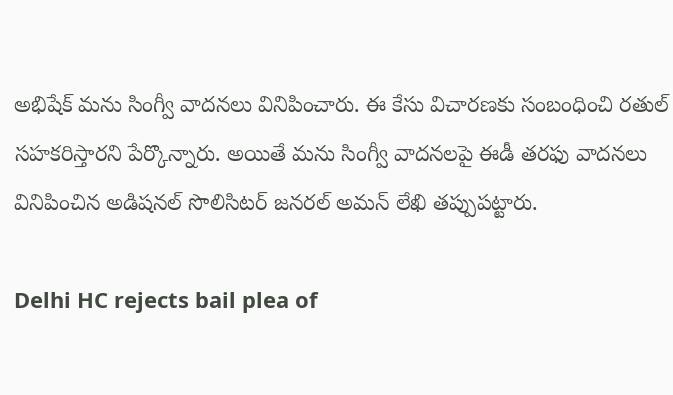అభిషేక్ మను సింగ్వీ వాదనలు వినిపించారు. ఈ కేసు విచారణకు సంబంధించి రతుల్ సహకరిస్తారని పేర్కొన్నారు. అయితే మను సింగ్వీ వాదనలపై ఈడీ తరఫు వాదనలు వినిపించిన అడిషనల్ సొలిసిటర్ జనరల్ అమన్ లేఖి తప్పుపట్టారు.

Delhi HC rejects bail plea of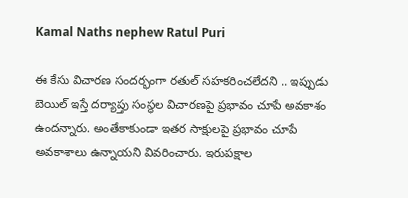Kamal Naths nephew Ratul Puri

ఈ కేసు విచారణ సందర్భంగా రతుల్ సహకరించలేదని .. ఇప్పుడు బెయిల్ ఇస్తే దర్యాప్తు సంస్థల విచారణపై ప్రభావం చూపే అవకాశం ఉందన్నారు. అంతేకాకుండా ఇతర సాక్షులపై ప్రభావం చూపే అవకాశాలు ఉన్నాయని వివరించారు. ఇరుపక్షాల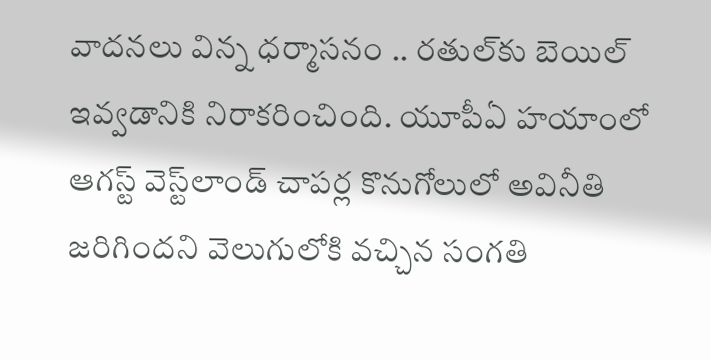వాదనలు విన్న ధర్మాసనం .. రతుల్‌కు బెయిల్ ఇవ్వడానికి నిరాకరించింది. యూపీఏ హయాంలో ఆగస్ట్ వెస్ట్‌లాండ్ చాపర్ల కొనుగోలులో అవినీతి జరిగిందని వెలుగులోకి వచ్చిన సంగతి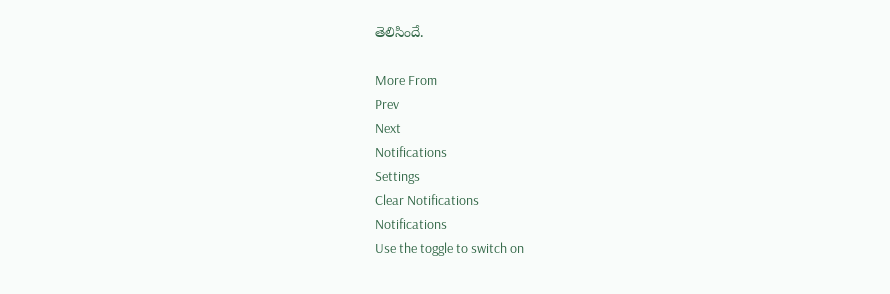తెలిసిందే.

More From
Prev
Next
Notifications
Settings
Clear Notifications
Notifications
Use the toggle to switch on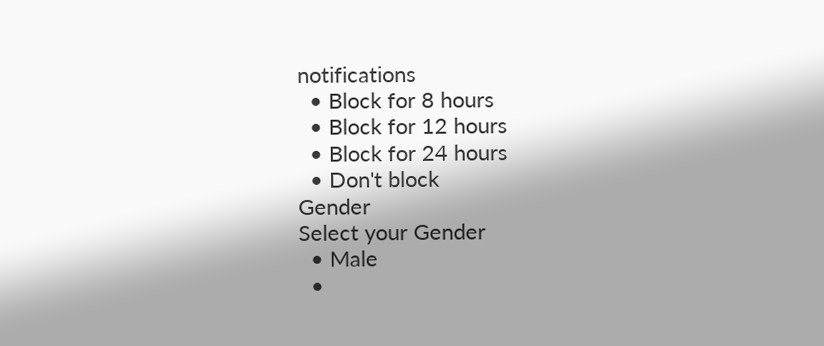notifications
  • Block for 8 hours
  • Block for 12 hours
  • Block for 24 hours
  • Don't block
Gender
Select your Gender
  • Male
  •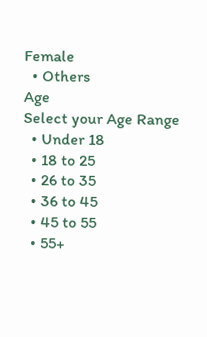Female
  • Others
Age
Select your Age Range
  • Under 18
  • 18 to 25
  • 26 to 35
  • 36 to 45
  • 45 to 55
  • 55+